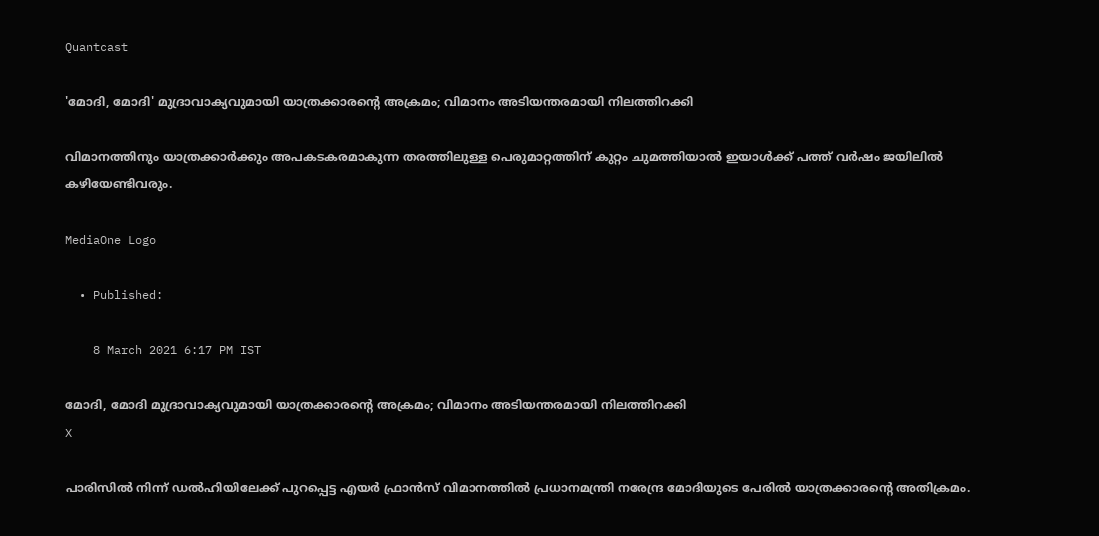Quantcast

'മോദി, മോദി' മുദ്രാവാക്യവുമായി യാത്രക്കാരന്റെ അക്രമം; വിമാനം അടിയന്തരമായി നിലത്തിറക്കി

വിമാനത്തിനും യാത്രക്കാർക്കും അപകടകരമാകുന്ന തരത്തിലുള്ള പെരുമാറ്റത്തിന് കുറ്റം ചുമത്തിയാൽ ഇയാൾക്ക് പത്ത് വർഷം ജയിലിൽ കഴിയേണ്ടിവരും.

MediaOne Logo

  • Published:

    8 March 2021 6:17 PM IST

മോദി, മോദി മുദ്രാവാക്യവുമായി യാത്രക്കാരന്റെ അക്രമം; വിമാനം അടിയന്തരമായി നിലത്തിറക്കി
X

പാരിസിൽ നിന്ന് ഡൽഹിയിലേക്ക് പുറപ്പെട്ട എയർ ഫ്രാൻസ് വിമാനത്തിൽ പ്രധാനമന്ത്രി നരേന്ദ്ര മോദിയുടെ പേരിൽ യാത്രക്കാരന്റെ അതിക്രമം.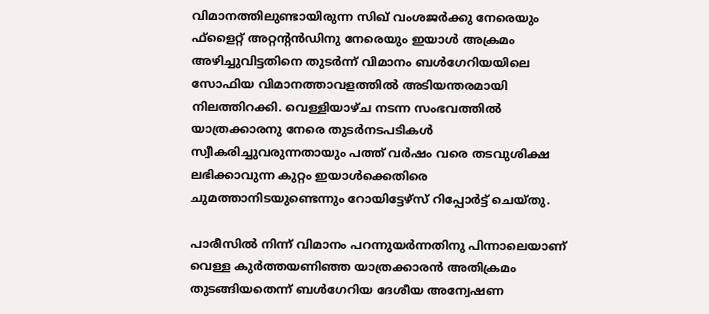വിമാനത്തിലുണ്ടായിരുന്ന സിഖ് വംശജർക്കു നേരെയും ഫ്‌ളൈറ്റ് അറ്റന്റൻഡിനു നേരെയും ഇയാൾ അക്രമം അഴിച്ചുവിട്ടതിനെ തുടർന്ന് വിമാനം ബൾഗേറിയയിലെ സോഫിയ വിമാനത്താവളത്തിൽ അടിയന്തരമായി നിലത്തിറക്കി. വെള്ളിയാഴ്ച നടന്ന സംഭവത്തിൽ യാത്രക്കാരനു നേരെ തുടർനടപടികൾ സ്വീകരിച്ചുവരുന്നതായും പത്ത് വർഷം വരെ തടവുശിക്ഷ ലഭിക്കാവുന്ന കുറ്റം ഇയാൾക്കെതിരെ ചുമത്താനിടയുണ്ടെന്നും റോയിട്ടേഴ്‌സ് റിപ്പോർട്ട് ചെയ്തു.

പാരീസിൽ നിന്ന് വിമാനം പറന്നുയർന്നതിനു പിന്നാലെയാണ് വെള്ള കുർത്തയണിഞ്ഞ യാത്രക്കാരൻ അതിക്രമം തുടങ്ങിയതെന്ന് ബൾഗേറിയ ദേശീയ അന്വേഷണ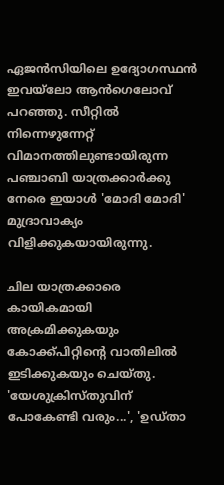ഏജൻസിയിലെ ഉദ്യോഗസ്ഥൻ ഇവയ്‌ലോ ആൻഗെലോവ് പറഞ്ഞു. സീറ്റിൽ നിന്നെഴുന്നേറ്റ് വിമാനത്തിലുണ്ടായിരുന്ന പഞ്ചാബി യാത്രക്കാർക്കു നേരെ ഇയാൾ 'മോദി മോദി' മുദ്രാവാക്യം വിളിക്കുകയായിരുന്നു.

ചില യാത്രക്കാരെ കായികമായി അക്രമിക്കുകയും കോക്ക്പിറ്റിന്റെ വാതിലിൽ ഇടിക്കുകയും ചെയ്തു. 'യേശുക്രിസ്തുവിന് പോകേണ്ടി വരും...', 'ഉഡ്താ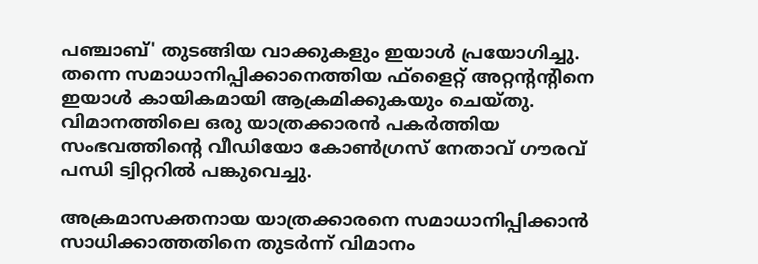പഞ്ചാബ്' തുടങ്ങിയ വാക്കുകളും ഇയാൾ പ്രയോഗിച്ചു. തന്നെ സമാധാനിപ്പിക്കാനെത്തിയ ഫ്‌ളൈറ്റ് അറ്റന്റന്റിനെ ഇയാൾ കായികമായി ആക്രമിക്കുകയും ചെയ്തു. വിമാനത്തിലെ ഒരു യാത്രക്കാരൻ പകർത്തിയ സംഭവത്തിന്റെ വീഡിയോ കോൺഗ്രസ് നേതാവ് ഗൗരവ് പന്ധി ട്വിറ്ററിൽ പങ്കുവെച്ചു.

അക്രമാസക്തനായ യാത്രക്കാരനെ സമാധാനിപ്പിക്കാൻ സാധിക്കാത്തതിനെ തുടർന്ന് വിമാനം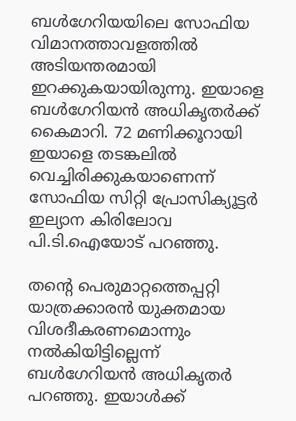ബൾഗേറിയയിലെ സോഫിയ വിമാനത്താവളത്തിൽ അടിയന്തരമായി ഇറക്കുകയായിരുന്നു. ഇയാളെ ബൾഗേറിയൻ അധികൃതർക്ക് കൈമാറി. 72 മണിക്കൂറായി ഇയാളെ തടങ്കലിൽ വെച്ചിരിക്കുകയാണെന്ന് സോഫിയ സിറ്റി പ്രോസിക്യൂട്ടർ ഇല്യാന കിരിലോവ പി.ടി.ഐയോട് പറഞ്ഞു.

തന്റെ പെരുമാറ്റത്തെപ്പറ്റി യാത്രക്കാരൻ യുക്തമായ വിശദീകരണമൊന്നും നൽകിയിട്ടില്ലെന്ന് ബൾഗേറിയൻ അധികൃതർ പറഞ്ഞു. ഇയാൾക്ക്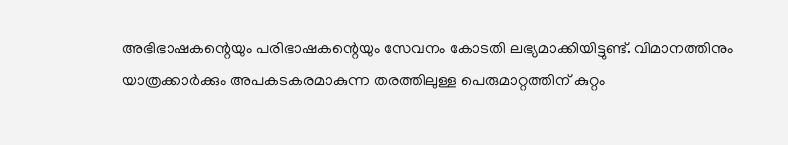അഭിഭാഷകന്റെയും പരിഭാഷകന്റെയും സേവനം കോടതി ലഭ്യമാക്കിയിട്ടുണ്ട്. വിമാനത്തിനും യാത്രക്കാർക്കും അപകടകരമാകുന്ന തരത്തിലുള്ള പെരുമാറ്റത്തിന് കുറ്റം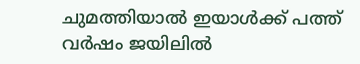ചുമത്തിയാൽ ഇയാൾക്ക് പത്ത് വർഷം ജയിലിൽ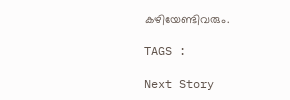കഴിയേണ്ടിവരും.

TAGS :

Next Story